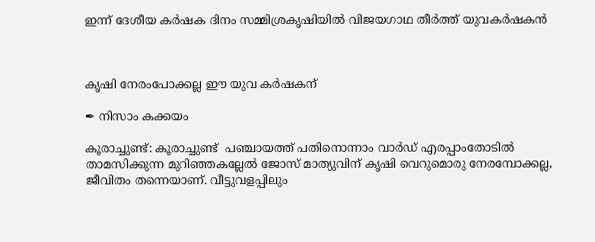ഇന്ന് ദേശീയ കർഷക ദിനം സമ്മിശ്രകൃഷിയിൽ വിജയഗാഥ തീർത്ത് യുവകർഷകൻ



കൃഷി നേരംപോക്കല്ല ഈ യുവ കർഷകന്

✒ നിസാം കക്കയം

കൂരാച്ചുണ്ട്: കൂരാച്ചുണ്ട്  പഞ്ചായത്ത് പതിനൊന്നാം വാർഡ്‌ എരപ്പാംതോടിൽ താമസിക്കുന്ന മുറിഞ്ഞകല്ലേൽ ജോസ് മാത്യുവിന് കൃഷി വെറുമൊരു നേരമ്പോക്കല്ല, ജീവിതം തന്നെയാണ്. വീട്ടുവളപ്പിലും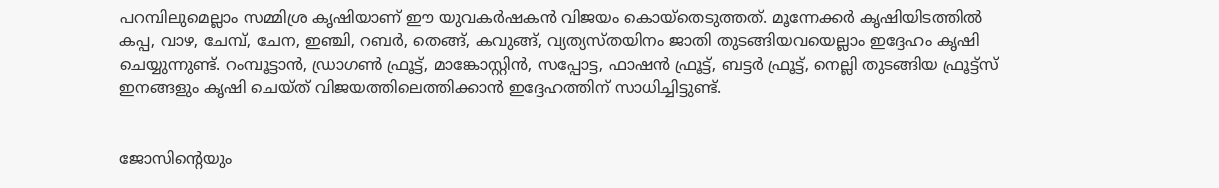പറമ്പിലുമെല്ലാം സമ്മിശ്ര കൃഷിയാണ് ഈ യുവകർഷകൻ വിജയം കൊയ്തെടുത്തത്. മൂന്നേക്കർ കൃഷിയിടത്തിൽ കപ്പ, വാഴ, ചേമ്പ്, ചേന, ഇഞ്ചി, റബർ, തെങ്ങ്, കവുങ്ങ്, വ്യത്യസ്തയിനം ജാതി തുടങ്ങിയവയെല്ലാം ഇദ്ദേഹം കൃഷി ചെയ്യുന്നുണ്ട്. റംമ്പൂട്ടാൻ, ഡ്രാഗൺ ഫ്രൂട്ട്, മാങ്കോസ്റ്റിൻ, സപ്പോട്ട, ഫാഷൻ ഫ്രൂട്ട്, ബട്ടർ ഫ്രൂട്ട്, നെല്ലി തുടങ്ങിയ ഫ്രൂട്ട്സ് ഇനങ്ങളും കൃഷി ചെയ്ത് വിജയത്തിലെത്തിക്കാൻ ഇദ്ദേഹത്തിന് സാധിച്ചിട്ടുണ്ട്.


ജോസിന്റെയും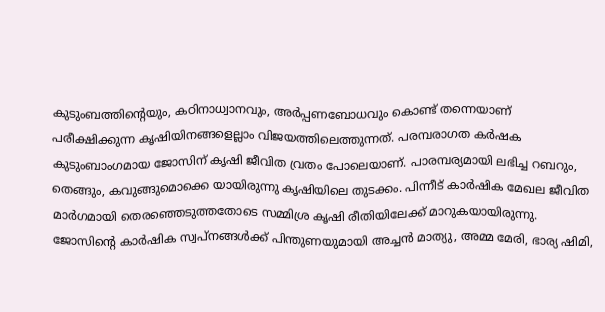കുടുംബത്തിന്റെയും, കഠിനാധ്വാനവും, അർപ്പണബോധവും കൊണ്ട് തന്നെയാണ് പരീക്ഷിക്കുന്ന കൃഷിയിനങ്ങളെല്ലാം വിജയത്തിലെത്തുന്നത്. പരമ്പരാഗത കർഷക കുടുംബാംഗമായ ജോസിന് കൃഷി ജീവിത വ്രതം പോലെയാണ്. പാരമ്പര്യമായി ലഭിച്ച റബറും, തെങ്ങും, കവുങ്ങുമൊക്കെ യായിരുന്നു കൃഷിയിലെ തുടക്കം. പിന്നീട് കാർഷിക മേഖല ജീവിത മാർഗമായി തെരഞ്ഞെടുത്തതോടെ സമ്മിശ്ര കൃഷി രീതിയിലേക്ക് മാറുകയായിരുന്നു. ജോസിന്റെ കാർഷിക സ്വപ്നങ്ങൾക്ക് പിന്തുണയുമായി അച്ചൻ മാത്യു, അമ്മ മേരി, ഭാര്യ ഷിമി,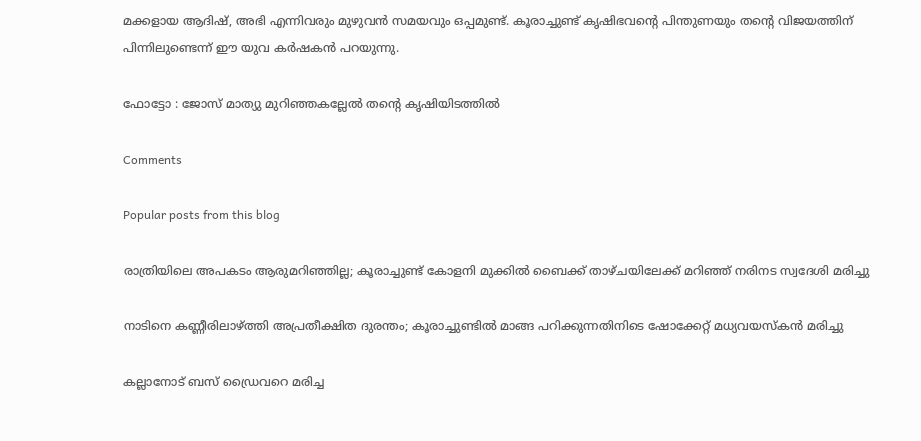മക്കളായ ആദിഷ്, അഭി എന്നിവരും മുഴുവൻ സമയവും ഒപ്പമുണ്ട്. കൂരാച്ചുണ്ട് കൃഷിഭവന്റെ പിന്തുണയും തന്റെ വിജയത്തിന് പിന്നിലുണ്ടെന്ന് ഈ യുവ കർഷകൻ പറയുന്നു.

ഫോട്ടോ : ജോസ് മാത്യു മുറിഞ്ഞകല്ലേൽ തന്റെ കൃഷിയിടത്തിൽ

Comments

Popular posts from this blog

രാത്രിയിലെ അപകടം ആരുമറിഞ്ഞില്ല; കൂരാച്ചുണ്ട് കോളനി മുക്കിൽ ബൈക്ക് താഴ്ചയിലേക്ക് മറിഞ്ഞ് നരിനട സ്വദേശി മരിച്ചു

നാടിനെ കണ്ണീരിലാഴ്ത്തി അപ്രതീക്ഷിത ദുരന്തം; കൂരാച്ചുണ്ടിൽ മാങ്ങ പറിക്കുന്നതിനിടെ ഷോക്കേറ്റ് മധ്യവയസ്കൻ മരിച്ചു

കല്ലാനോട് ബസ് ഡ്രൈവറെ മരിച്ച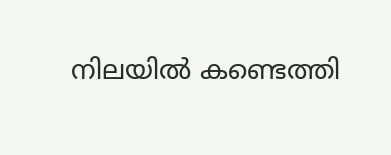നിലയിൽ കണ്ടെത്തി